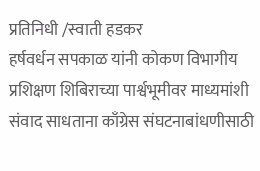प्रतिनिधी /स्वाती हडकर
हर्षवर्धन सपकाळ यांनी कोकण विभागीय प्रशिक्षण शिबिराच्या पार्श्वभूमीवर माध्यमांशी संवाद साधताना काँग्रेस संघटनाबांधणीसाठी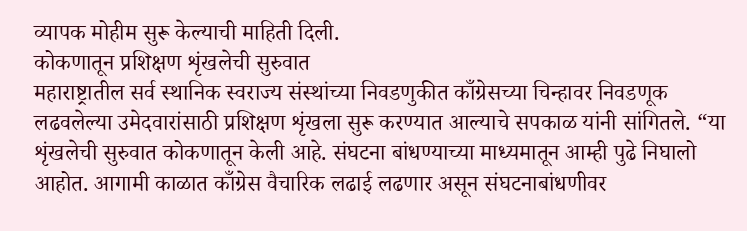व्यापक मोहीम सुरू केल्याची माहिती दिली.
कोकणातून प्रशिक्षण शृंखलेची सुरुवात
महाराष्ट्रातील सर्व स्थानिक स्वराज्य संस्थांच्या निवडणुकीत काँग्रेसच्या चिन्हावर निवडणूक लढवलेल्या उमेदवारांसाठी प्रशिक्षण शृंखला सुरू करण्यात आल्याचे सपकाळ यांनी सांगितले. “या शृंखलेची सुरुवात कोकणातून केली आहे. संघटना बांधण्याच्या माध्यमातून आम्ही पुढे निघालो आहोत. आगामी काळात काँग्रेस वैचारिक लढाई लढणार असून संघटनाबांधणीवर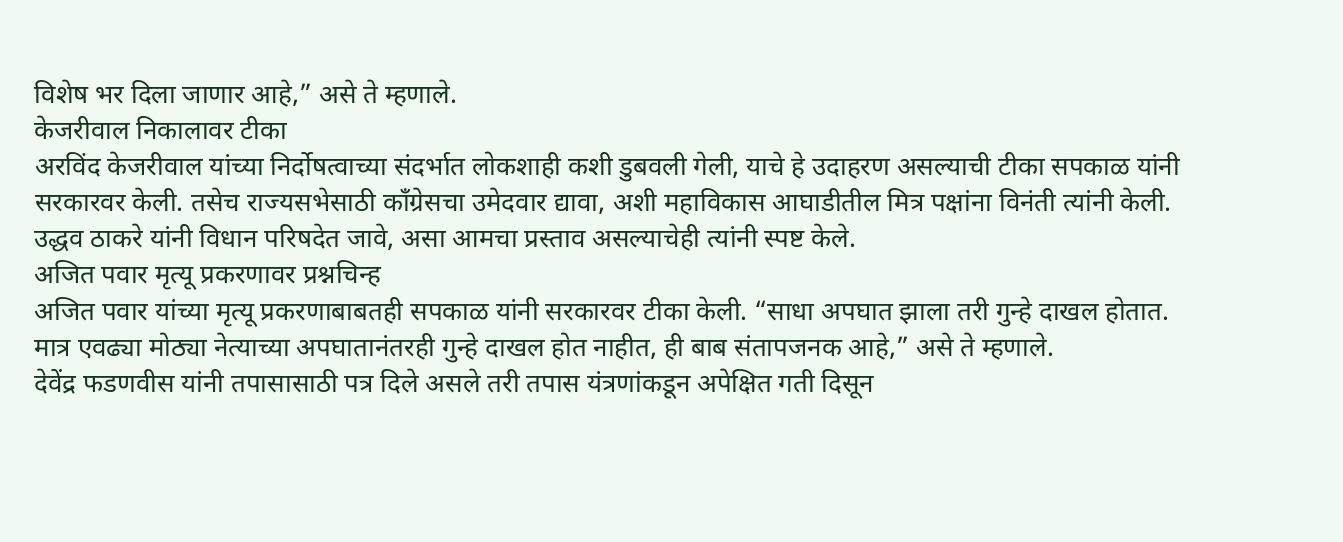विशेष भर दिला जाणार आहे,” असे ते म्हणाले.
केजरीवाल निकालावर टीका
अरविंद केजरीवाल यांच्या निर्दोषत्वाच्या संदर्भात लोकशाही कशी डुबवली गेली, याचे हे उदाहरण असल्याची टीका सपकाळ यांनी सरकारवर केली. तसेच राज्यसभेसाठी काँग्रेसचा उमेदवार द्यावा, अशी महाविकास आघाडीतील मित्र पक्षांना विनंती त्यांनी केली.
उद्धव ठाकरे यांनी विधान परिषदेत जावे, असा आमचा प्रस्ताव असल्याचेही त्यांनी स्पष्ट केले.
अजित पवार मृत्यू प्रकरणावर प्रश्नचिन्ह
अजित पवार यांच्या मृत्यू प्रकरणाबाबतही सपकाळ यांनी सरकारवर टीका केली. “साधा अपघात झाला तरी गुन्हे दाखल होतात. मात्र एवढ्या मोठ्या नेत्याच्या अपघातानंतरही गुन्हे दाखल होत नाहीत, ही बाब संतापजनक आहे,” असे ते म्हणाले.
देवेंद्र फडणवीस यांनी तपासासाठी पत्र दिले असले तरी तपास यंत्रणांकडून अपेक्षित गती दिसून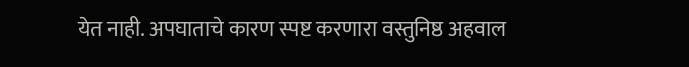येत नाही. अपघाताचे कारण स्पष्ट करणारा वस्तुनिष्ठ अहवाल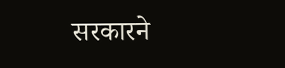सरकारने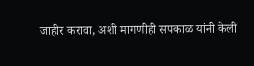जाहीर करावा, अशी मागणीही सपकाळ यांनी केली